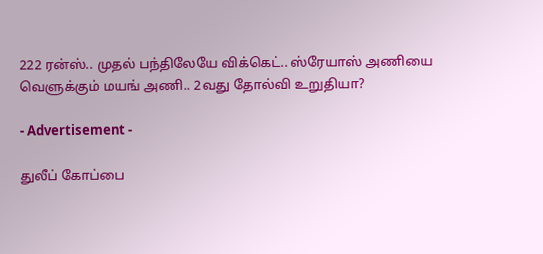222 ரன்ஸ்.. முதல் பந்திலேயே விக்கெட்.. ஸ்ரேயாஸ் அணியை வெளுக்கும் மயங் அணி.. 2வது தோல்வி உறுதியா?

- Advertisement -

துலீப் கோப்பை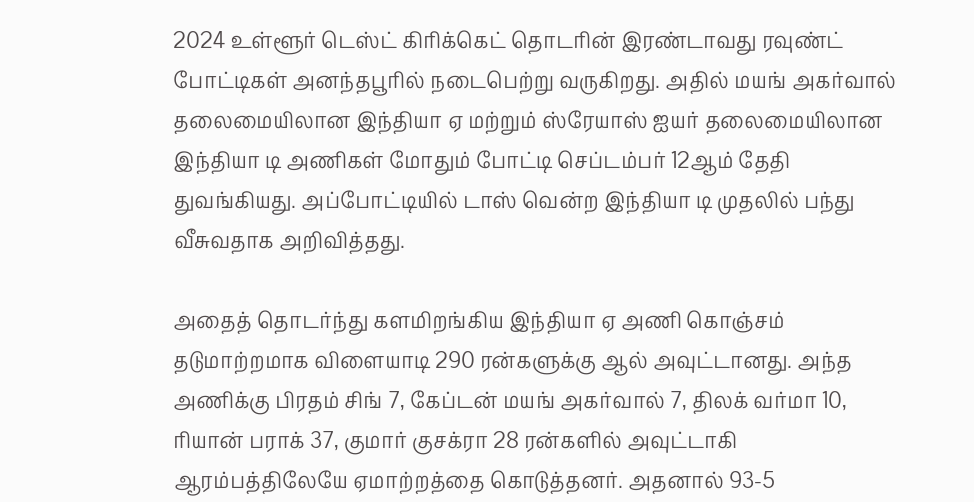2024 உள்ளூர் டெஸ்ட் கிரிக்கெட் தொடரின் இரண்டாவது ரவுண்ட் போட்டிகள் அனந்தபூரில் நடைபெற்று வருகிறது. அதில் மயங் அகர்வால் தலைமையிலான இந்தியா ஏ மற்றும் ஸ்ரேயாஸ் ஐயர் தலைமையிலான இந்தியா டி அணிகள் மோதும் போட்டி செப்டம்பர் 12ஆம் தேதி துவங்கியது. அப்போட்டியில் டாஸ் வென்ற இந்தியா டி முதலில் பந்து வீசுவதாக அறிவித்தது.

அதைத் தொடர்ந்து களமிறங்கிய இந்தியா ஏ அணி கொஞ்சம் தடுமாற்றமாக விளையாடி 290 ரன்களுக்கு ஆல் அவுட்டானது. அந்த அணிக்கு பிரதம் சிங் 7, கேப்டன் மயங் அகர்வால் 7, திலக் வர்மா 10, ரியான் பராக் 37, குமார் குசக்ரா 28 ரன்களில் அவுட்டாகி ஆரம்பத்திலேயே ஏமாற்றத்தை கொடுத்தனர். அதனால் 93-5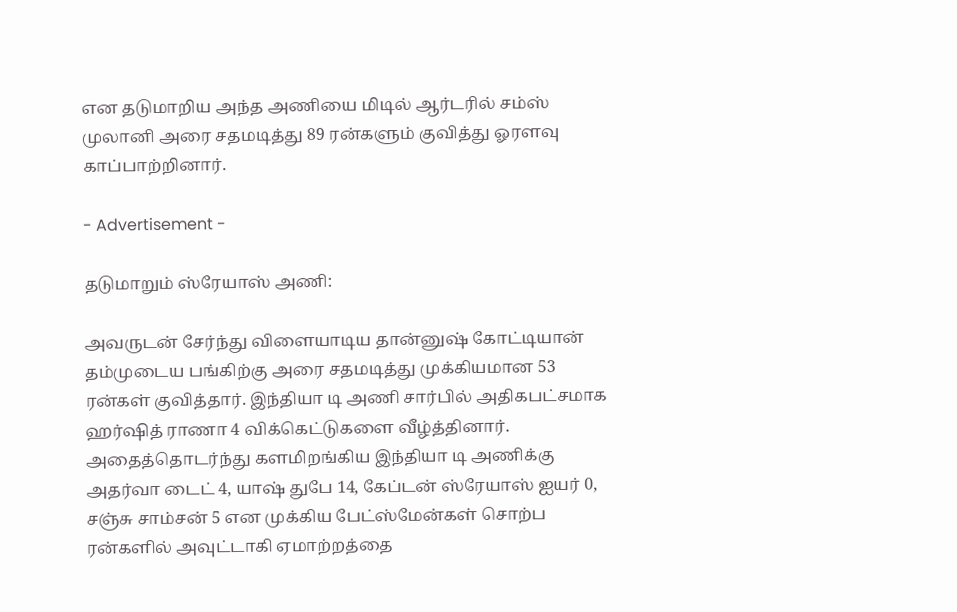என தடுமாறிய அந்த அணியை மிடில் ஆர்டரில் சம்ஸ் முலானி அரை சதமடித்து 89 ரன்களும் குவித்து ஓரளவு காப்பாற்றினார்.

- Advertisement -

தடுமாறும் ஸ்ரேயாஸ் அணி:

அவருடன் சேர்ந்து விளையாடிய தான்னுஷ் கோட்டியான் தம்முடைய பங்கிற்கு அரை சதமடித்து முக்கியமான 53 ரன்கள் குவித்தார். இந்தியா டி அணி சார்பில் அதிகபட்சமாக ஹர்ஷித் ராணா 4 விக்கெட்டுகளை வீழ்த்தினார். அதைத்தொடர்ந்து களமிறங்கிய இந்தியா டி அணிக்கு அதர்வா டைட் 4, யாஷ் துபே 14, கேப்டன் ஸ்ரேயாஸ் ஐயர் 0, சஞ்சு சாம்சன் 5 என முக்கிய பேட்ஸ்மேன்கள் சொற்ப ரன்களில் அவுட்டாகி ஏமாற்றத்தை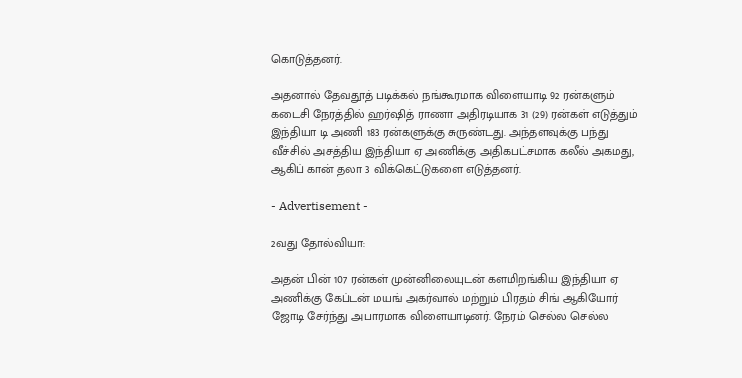கொடுத்தனர்.

அதனால் தேவதூத் படிக்கல் நங்கூரமாக விளையாடி 92 ரன்களும் கடைசி நேரத்தில் ஹர்ஷித் ராணா அதிரடியாக 31 (29) ரன்கள் எடுத்தும் இந்தியா டி அணி 183 ரன்களுக்கு சுருண்டது. அந்தளவுக்கு பந்து வீச்சில் அசத்திய இந்தியா ஏ அணிக்கு அதிகபட்சமாக கலீல் அகமது, ஆகிப் கான் தலா 3 விக்கெட்டுகளை எடுத்தனர்.

- Advertisement -

2வது தோல்வியா:

அதன் பின் 107 ரன்கள் முன்னிலையுடன் களமிறங்கிய இந்தியா ஏ அணிக்கு கேப்டன் மயங் அகர்வால் மற்றும் பிரதம் சிங் ஆகியோர் ஜோடி சேர்ந்து அபாரமாக விளையாடினர். நேரம் செல்ல செல்ல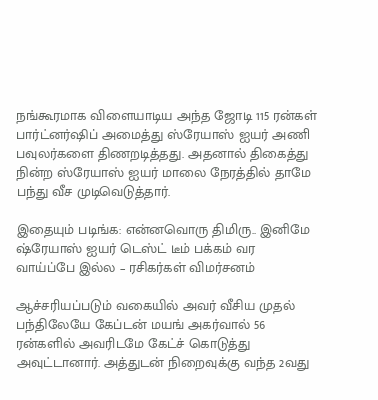நங்கூரமாக விளையாடிய அந்த ஜோடி 115 ரன்கள் பார்ட்னர்ஷிப் அமைத்து ஸ்ரேயாஸ் ஐயர் அணி பவுலர்களை திணறடித்தது. அதனால் திகைத்து நின்ற ஸ்ரேயாஸ் ஐயர் மாலை நேரத்தில் தாமே பந்து வீச முடிவெடுத்தார்.

இதையும் படிங்க: என்னவொரு திமிரு.. இனிமே ஷ்ரேயாஸ் ஐயர் டெஸ்ட் டீம் பக்கம் வர வாய்ப்பே இல்ல – ரசிகர்கள் விமர்சனம்

ஆச்சரியப்படும் வகையில் அவர் வீசிய முதல் பந்திலேயே கேப்டன் மயங் அகர்வால் 56 ரன்களில் அவரிடமே கேட்ச் கொடுத்து அவுட்டானார். அத்துடன் நிறைவுக்கு வந்த 2வது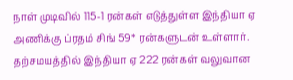நாள் முடிவில் 115-1 ரன்கள் எடுத்துள்ள இந்தியா ஏ அணிக்கு ப்ரதம் சிங் 59* ரன்களுடன் உள்ளார். தற்சமயத்தில் இந்தியா ஏ 222 ரன்கள் வலுவான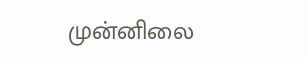முன்னிலை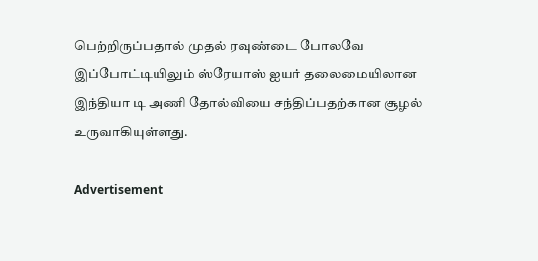பெற்றிருப்பதால் முதல் ரவுண்டை போலவே இப்போட்டியிலும் ஸ்ரேயாஸ் ஐயர் தலைமையிலான இந்தியா டி அணி தோல்வியை சந்திப்பதற்கான சூழல் உருவாகியுள்ளது.

Advertisement